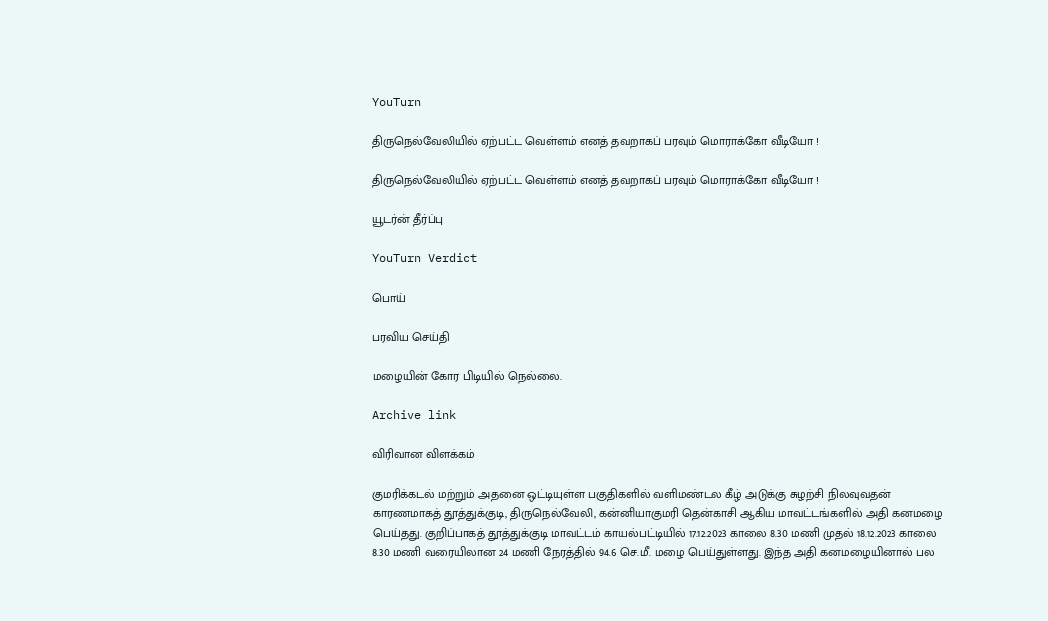YouTurn

திருநெல்வேலியில் ஏற்பட்ட வெள்ளம் எனத் தவறாகப் பரவும் மொராக்கோ வீடியோ !

திருநெல்வேலியில் ஏற்பட்ட வெள்ளம் எனத் தவறாகப் பரவும் மொராக்கோ வீடியோ !

யூடர்ன் தீர்ப்பு

YouTurn Verdict

பொய்

பரவிய செய்தி

மழையின் கோர பிடியில் நெல்லை.

Archive link

விரிவான விளக்கம்

குமரிக்கடல் மற்றும் அதனை ஒட்டியுள்ள பகுதிகளில் வளிமண்டல கீழ் அடுக்கு சுழற்சி நிலவுவதன் காரணமாகத் தூத்துக்குடி, திருநெல்வேலி, கன்னியாகுமரி தென்காசி ஆகிய மாவட்டங்களில் அதி கனமழை பெய்தது. குறிப்பாகத் தூத்துக்குடி மாவட்டம் காயல்பட்டியில் 17.12.2023 காலை 8.30 மணி முதல் 18.12.2023 காலை 8.30 மணி வரையிலான 24 மணி நேரத்தில் 94.6 செ.மீ. மழை பெய்துள்ளது. இந்த அதி கனமழையினால் பல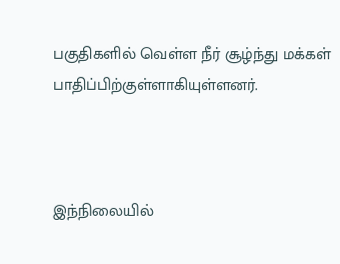பகுதிகளில் வெள்ள நீர் சூழ்ந்து மக்கள் பாதிப்பிற்குள்ளாகியுள்ளனர்.



இந்நிலையில்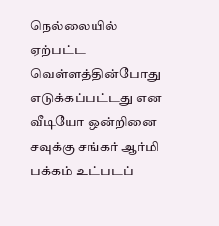நெல்லையில் ஏற்பட்ட வெள்ளத்தின்போது எடுக்கப்பட்டது என  வீடியோ ஒன்றினை சவுக்கு சங்கர் ஆர்மி பக்கம் உட்படப்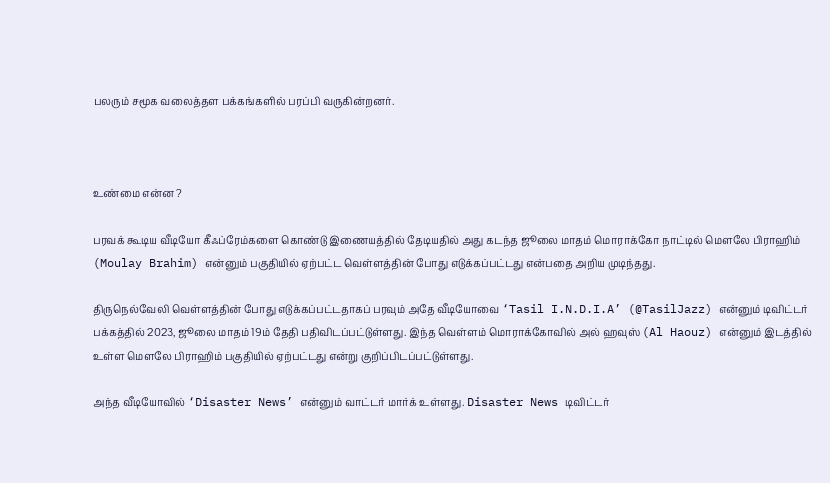பலரும் சமூக வலைத்தள பக்கங்களில் பரப்பி வருகின்றனர்.



உண்மை என்ன ?

பரவக் கூடிய வீடியோ கீஃப்ரேம்களை கொண்டு இணையத்தில் தேடியதில் அது கடந்த ஜூலை மாதம் மொராக்கோ நாட்டில் மௌலே பிராஹிம் (Moulay Brahim) என்னும் பகுதியில் ஏற்பட்ட வெள்ளத்தின் போது எடுக்கப்பட்டது என்பதை அறிய முடிந்தது.

திருநெல்வேலி வெள்ளத்தின் போது எடுக்கப்பட்டதாகப் பரவும் அதே வீடியோவை ‘Tasil I.N.D.I.A’ (@TasilJazz) என்னும் டிவிட்டர் பக்கத்தில் 2023, ஜூலை மாதம் 19ம் தேதி பதிவிடப்பட்டுள்ளது. இந்த வெள்ளம் மொராக்கோவில் அல் ஹவுஸ் (Al Haouz) என்னும் இடத்தில் உள்ள மௌலே பிராஹிம் பகுதியில் ஏற்பட்டது என்று குறிப்பிடப்பட்டுள்ளது.

அந்த வீடியோவில் ‘Disaster News’ என்னும் வாட்டர் மார்க் உள்ளது. Disaster News டிவிட்டர்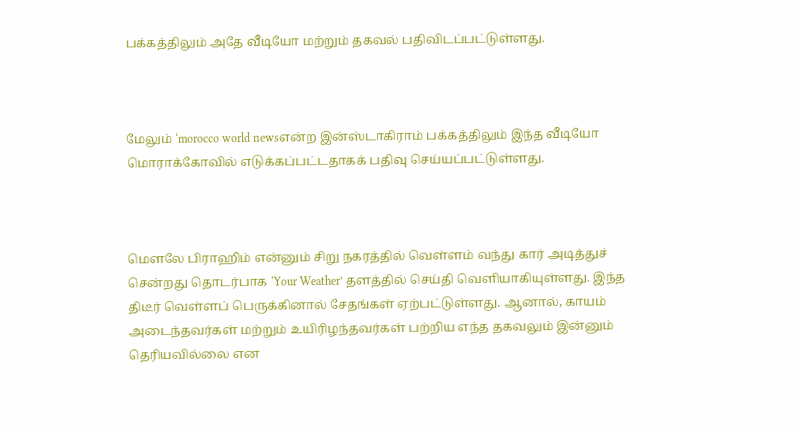பக்கத்திலும் அதே வீடியோ மற்றும் தகவல் பதிவிடப்பட்டுள்ளது.



மேலும் ‘morocco world newsஎன்ற இன்ஸ்டாகிராம் பக்கத்திலும் இந்த வீடியோ மொராக்கோவில் எடுக்கப்பட்டதாகக் பதிவு செய்யப்பட்டுள்ளது.



மௌலே பிராஹிம் என்னும் சிறு நகரத்தில் வெள்ளம் வந்து கார் அடித்துச் சென்றது தொடர்பாக ‘Your Weather’ தளத்தில் செய்தி வெளியாகியுள்ளது. இந்த திடீர் வெள்ளப் பெருக்கினால் சேதங்கள் ஏற்பட்டுள்ளது. ஆனால், காயம் அடைந்தவர்கள் மற்றும் உயிரிழந்தவர்கள் பற்றிய எந்த தகவலும் இன்னும் தெரியவில்லை என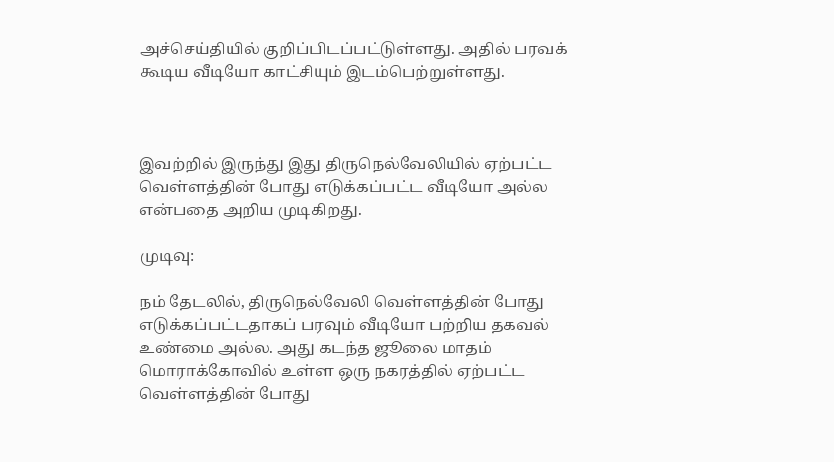அச்செய்தியில் குறிப்பிடப்பட்டுள்ளது. அதில் பரவக் கூடிய வீடியோ காட்சியும் இடம்பெற்றுள்ளது.



இவற்றில் இருந்து இது திருநெல்வேலியில் ஏற்பட்ட வெள்ளத்தின் போது எடுக்கப்பட்ட வீடியோ அல்ல என்பதை அறிய முடிகிறது.

முடிவு:

நம் தேடலில், திருநெல்வேலி வெள்ளத்தின் போது எடுக்கப்பட்டதாகப் பரவும் வீடியோ பற்றிய தகவல் உண்மை அல்ல. அது கடந்த ஜூலை மாதம் மொராக்கோவில் உள்ள ஒரு நகரத்தில் ஏற்பட்ட வெள்ளத்தின் போது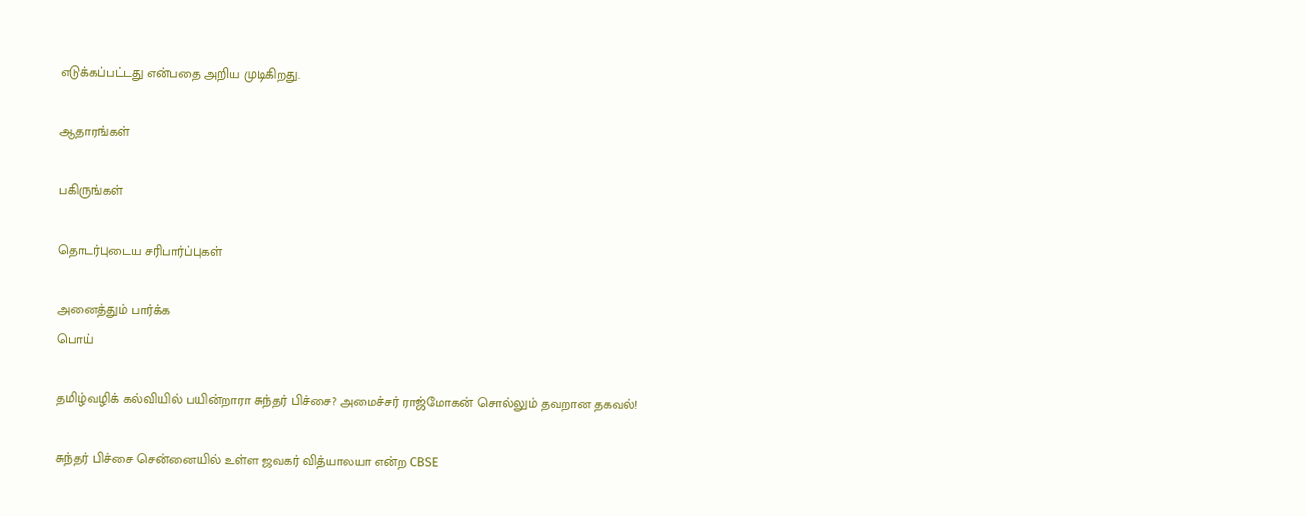எடுக்கப்பட்டது என்பதை அறிய முடிகிறது.

ஆதாரங்கள்

பகிருங்கள்

தொடர்புடைய சரிபார்ப்புகள்

அனைத்தும் பார்க்க
பொய்

தமிழ்வழிக் கல்வியில் பயின்றாரா சுந்தர் பிச்சை? அமைச்சர் ராஜ்மோகன் சொல்லும் தவறான தகவல்!

சுந்தர் பிச்சை சென்னையில் உள்ள ஜவகர் வித்யாலயா என்ற CBSE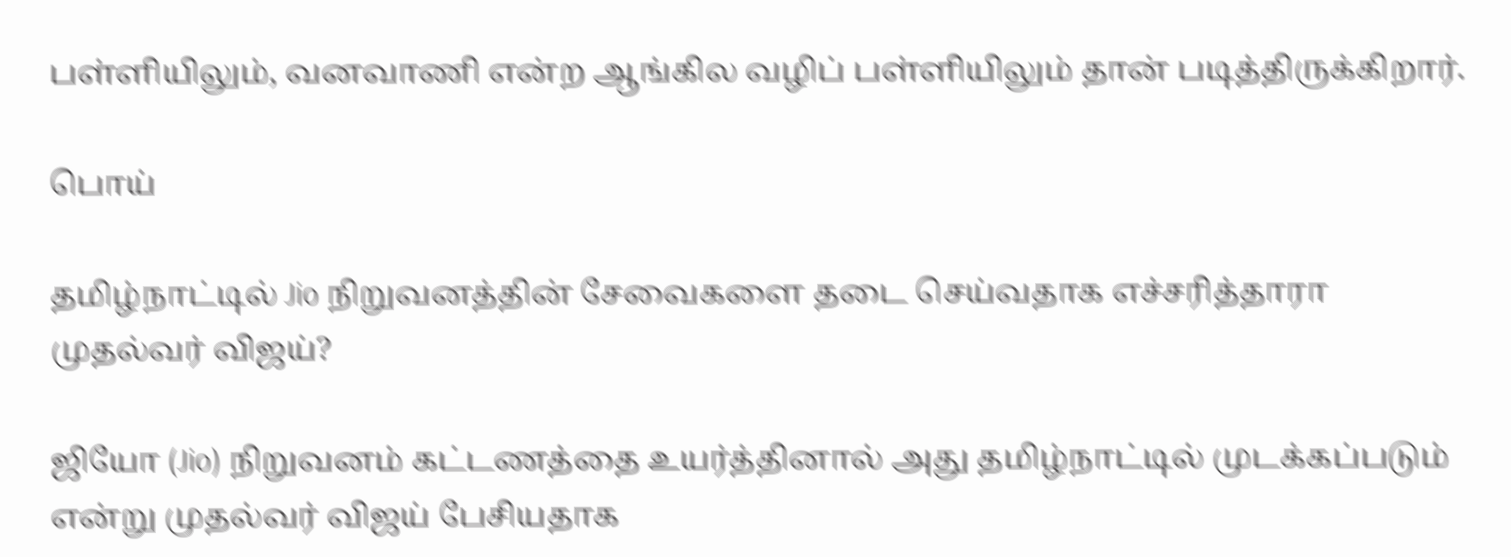பள்ளியிலும், வனவாணி என்ற ஆங்கில வழிப் பள்ளியிலும் தான் படித்திருக்கிறார்.

பொய்

தமிழ்நாட்டில் Jio நிறுவனத்தின் சேவைகளை தடை செய்வதாக எச்சரித்தாரா முதல்வர் விஜய்?

ஜியோ (Jio) நிறுவனம் கட்டணத்தை உயர்த்தினால் அது தமிழ்நாட்டில் முடக்கப்படும் என்று முதல்வர் விஜய் பேசியதாக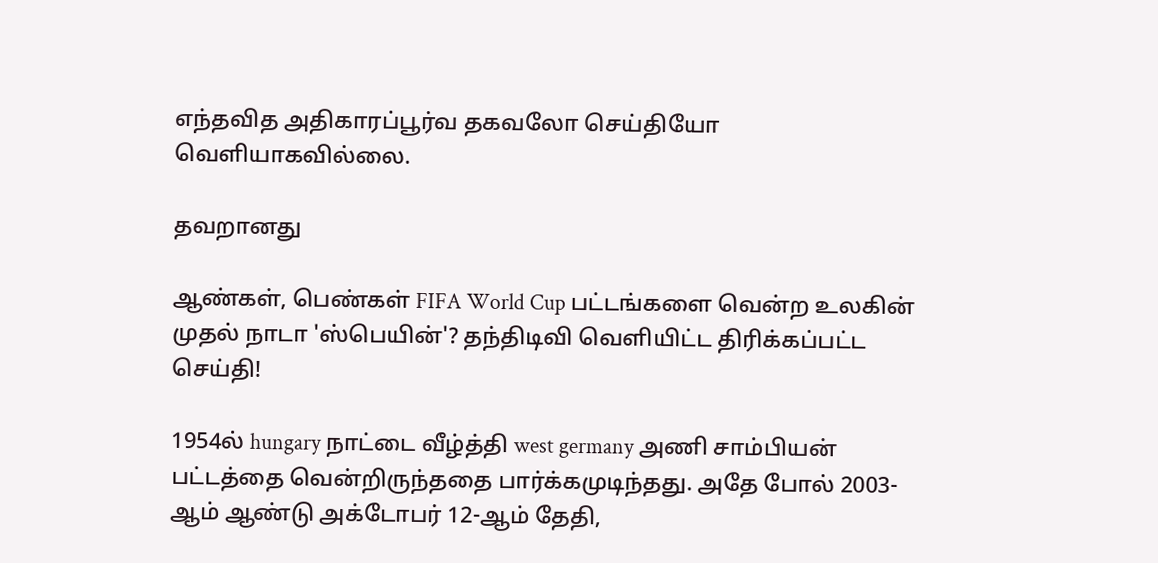எந்தவித அதிகாரப்பூர்வ தகவலோ செய்தியோ வெளியாகவில்லை.

தவறானது

ஆண்கள், பெண்கள் FIFA World Cup பட்டங்களை வென்ற உலகின் முதல் நாடா 'ஸ்பெயின்'? தந்திடிவி வெளியிட்ட திரிக்கப்பட்ட செய்தி!

1954ல் hungary நாட்டை வீழ்த்தி west germany அணி சாம்பியன் பட்டத்தை வென்றிருந்ததை பார்க்கமுடிந்தது. அதே போல் 2003-ஆம் ஆண்டு அக்டோபர் 12-ஆம் தேதி,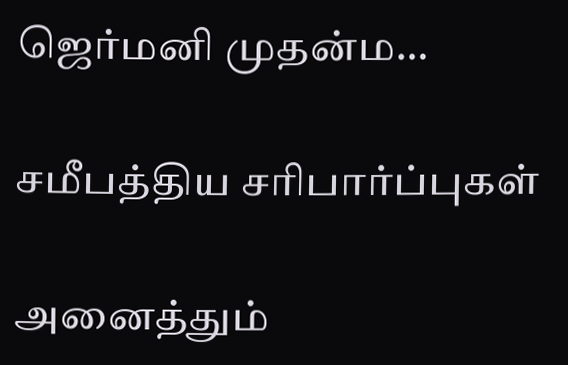ஜெர்மனி முதன்ம…

சமீபத்திய சரிபார்ப்புகள்

அனைத்தும்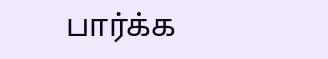பார்க்க